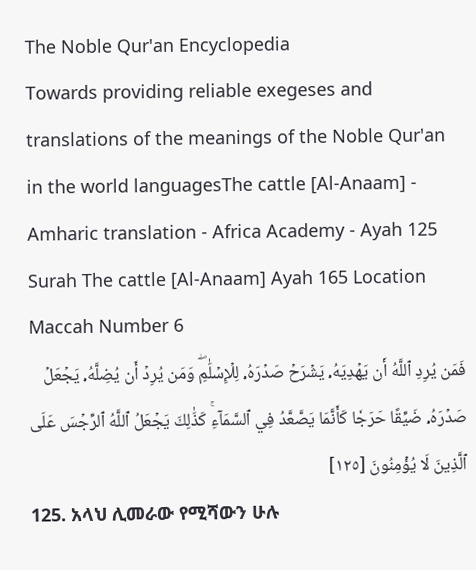The Noble Qur'an Encyclopedia
Towards providing reliable exegeses and translations of the meanings of the Noble Qur'an in the world languagesThe cattle [Al-Anaam] - Amharic translation - Africa Academy - Ayah 125
Surah The cattle [Al-Anaam] Ayah 165 Location Maccah Number 6
فَمَن يُرِدِ ٱللَّهُ أَن يَهۡدِيَهُۥ يَشۡرَحۡ صَدۡرَهُۥ لِلۡإِسۡلَٰمِۖ وَمَن يُرِدۡ أَن يُضِلَّهُۥ يَجۡعَلۡ صَدۡرَهُۥ ضَيِّقًا حَرَجٗا كَأَنَّمَا يَصَّعَّدُ فِي ٱلسَّمَآءِۚ كَذَٰلِكَ يَجۡعَلُ ٱللَّهُ ٱلرِّجۡسَ عَلَى ٱلَّذِينَ لَا يُؤۡمِنُونَ [١٢٥]
125. አላህ ሊመራው የሚሻውን ሁሉ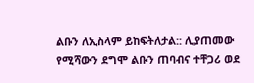ልቡን ለኢስላም ይከፍትለታል:: ሊያጠመው የሚሻውን ደግሞ ልቡን ጠባብና ተቸጋሪ ወደ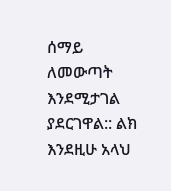ሰማይ ለመውጣት እንደሚታገል ያደርገዋል:: ልክ እንደዚሁ አላህ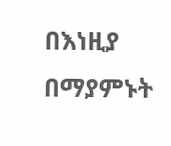በእነዚያ በማያምኑት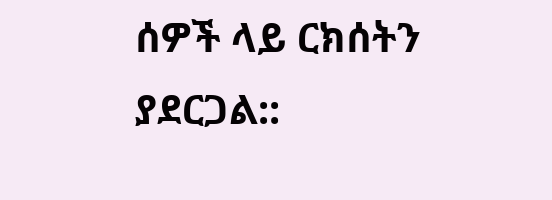ሰዎች ላይ ርክሰትን ያደርጋል::